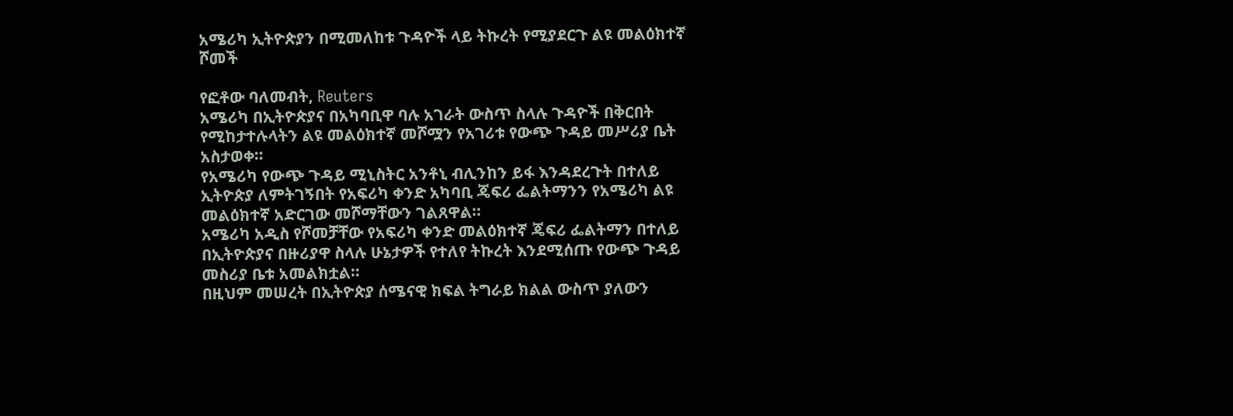አሜሪካ ኢትዮጵያን በሚመለከቱ ጉዳዮች ላይ ትኩረት የሚያደርጉ ልዩ መልዕክተኛ ሾመች

የፎቶው ባለመብት, Reuters
አሜሪካ በኢትዮጵያና በአካባቢዋ ባሉ አገራት ውስጥ ስላሉ ጉዳዮች በቅርበት የሚከታተሉላትን ልዩ መልዕክተኛ መሾሟን የአገሪቱ የውጭ ጉዳይ መሥሪያ ቤት አስታወቀ።
የአሜሪካ የውጭ ጉዳይ ሚኒስትር አንቶኒ ብሊንከን ይፋ እንዳደረጉት በተለይ ኢትዮጵያ ለምትገኝበት የአፍሪካ ቀንድ አካባቢ ጄፍሪ ፌልትማንን የአሜሪካ ልዩ መልዕክተኛ አድርገው መሾማቸውን ገልጸዋል።
አሜሪካ አዲስ የሾመቻቸው የአፍሪካ ቀንድ መልዕክተኛ ጄፍሪ ፌልትማን በተለይ በኢትዮጵያና በዙሪያዋ ስላሉ ሁኔታዎች የተለየ ትኩረት እንደሚሰጡ የውጭ ጉዳይ መስሪያ ቤቱ አመልክቷል።
በዚህም መሠረት በኢትዮጵያ ሰሜናዊ ክፍል ትግራይ ክልል ውስጥ ያለውን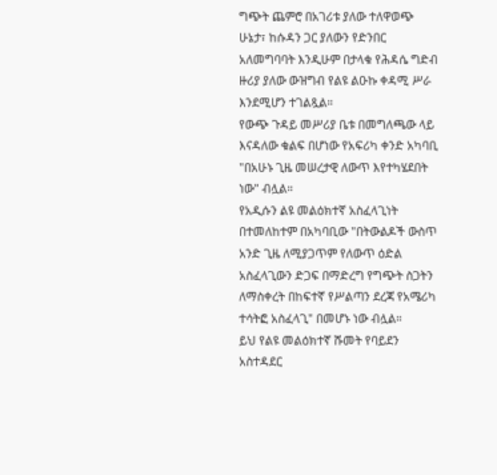ግጭት ጨምሮ በአገሪቱ ያለው ተለዋወጭ ሁኔታ፣ ከሱዳን ጋር ያለውን የድንበር አለመግባባት እንዲሁም በታላቁ የሕዳሴ ግድብ ዙሪያ ያለው ውዝግብ የልዩ ልዑኩ ቀዳሚ ሥራ እንደሚሆን ተገልጿል።
የውጭ ጉዳይ መሥሪያ ቤቱ በመግለጫው ላይ እናዳለው ቁልፍ በሆነው የአፍሪካ ቀንድ አካባቢ "በአሁኑ ጊዜ መሠረታዊ ለውጥ እየተካሄደበት ነው" ብሏል።
የአዲሱን ልዩ መልዕክተኛ አስፈላጊነት በተመለከተም በአካባቢው "በትውልዶች ውስጥ አንድ ጊዜ ለሚያጋጥም የለውጥ ዕድል አስፈላጊውን ድጋፍ በማድረግ የግጭት ስጋትን ለማስቀረት በከፍተኛ የሥልጣን ደረጃ የአሜሪካ ተሳትፎ አስፈላጊ" በመሆኑ ነው ብሏል።
ይህ የልዩ መልዕክተኛ ሹመት የባይደን አስተዳደር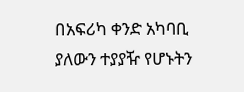በአፍሪካ ቀንድ አካባቢ ያለውን ተያያዥ የሆኑትን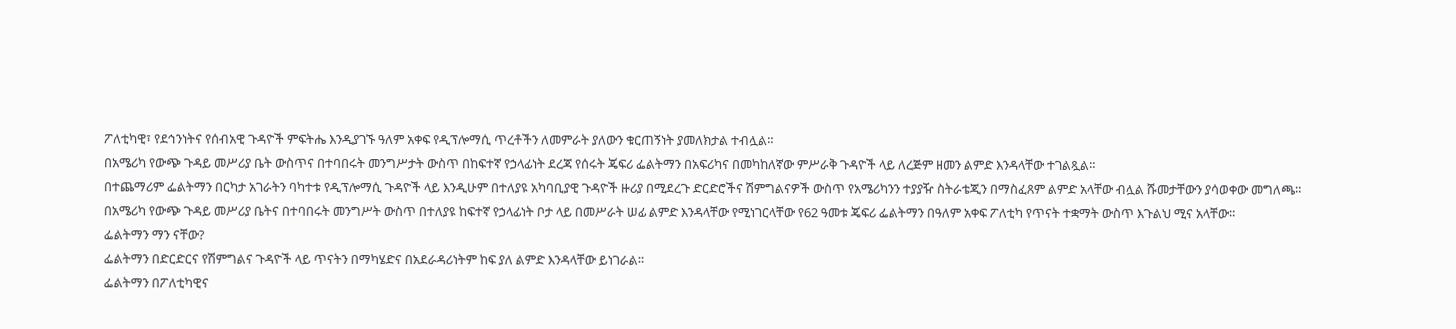ፖለቲካዊ፣ የደኅንነትና የሰብአዊ ጉዳዮች ምፍትሔ እንዲያገኙ ዓለም አቀፍ የዲፕሎማሲ ጥረቶችን ለመምራት ያለውን ቁርጠኝነት ያመለክታል ተብሏል።
በአሜሪካ የውጭ ጉዳይ መሥሪያ ቤት ውስጥና በተባበሩት መንግሥታት ውስጥ በከፍተኛ የኃላፊነት ደረጃ የሰሩት ጄፍሪ ፌልትማን በአፍሪካና በመካከለኛው ምሥራቅ ጉዳዮች ላይ ለረጅም ዘመን ልምድ እንዳላቸው ተገልጿል።
በተጨማሪም ፌልትማን በርካታ አገራትን ባካተቱ የዲፕሎማሲ ጉዳዮች ላይ እንዲሁም በተለያዩ አካባቢያዊ ጉዳዮች ዙሪያ በሚደረጉ ድርድሮችና ሽምግልናዎች ውስጥ የአሜሪካንን ተያያዥ ስትራቴጂን በማስፈጸም ልምድ አላቸው ብሏል ሹመታቸውን ያሳወቀው መግለጫ።
በአሜሪካ የውጭ ጉዳይ መሥሪያ ቤትና በተባበሩት መንግሥት ውስጥ በተለያዩ ከፍተኛ የኃላፊነት ቦታ ላይ በመሥራት ሠፊ ልምድ እንዳላቸው የሚነገርላቸው የ62 ዓመቱ ጄፍሪ ፌልትማን በዓለም አቀፍ ፖለቲካ የጥናት ተቋማት ውስጥ እጉልህ ሚና አላቸው።
ፌልትማን ማን ናቸው?
ፌልትማን በድርድርና የሽምግልና ጉዳዮች ላይ ጥናትን በማካሄድና በአደራዳሪነትም ከፍ ያለ ልምድ እንዳላቸው ይነገራል።
ፌልትማን በፖለቲካዊና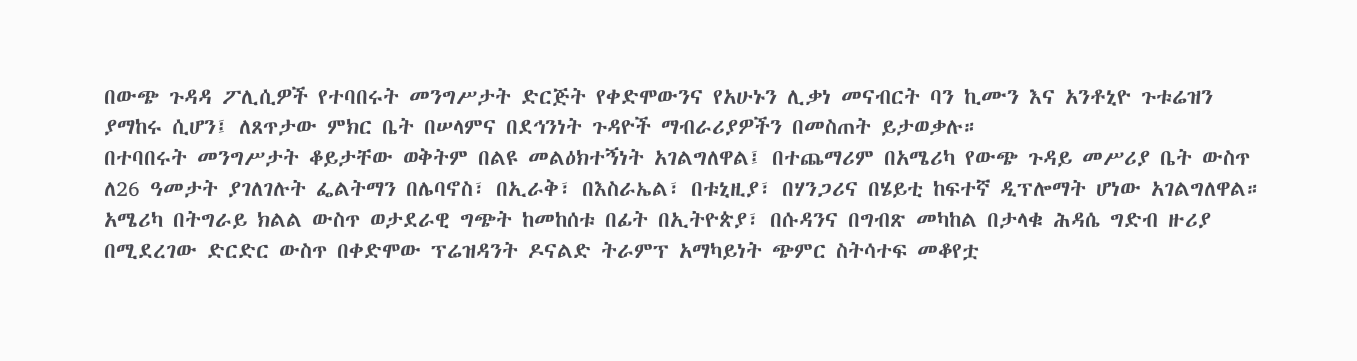በውጭ ጉዳዳ ፖሊሲዎች የተባበሩት መንግሥታት ድርጅት የቀድሞውንና የአሁኑን ሊቃነ መናብርት ባን ኪሙን እና አንቶኒዮ ጉቱሬዝን ያማከሩ ሲሆን፤ ለጸጥታው ምክር ቤት በሠላምና በደኅንነት ጉዳዮች ማብራሪያዎችን በመስጠት ይታወቃሉ።
በተባበሩት መንግሥታት ቆይታቸው ወቅትም በልዩ መልዕክተኝነት አገልግለዋል፤ በተጨማሪም በአሜሪካ የውጭ ጉዳይ መሥሪያ ቤት ውስጥ ለ26 ዓመታት ያገለገሉት ፌልትማን በሌባኖስ፣ በኢራቅ፣ በእስራኤል፣ በቱኒዚያ፣ በሃንጋሪና በሄይቲ ከፍተኛ ዲፕሎማት ሆነው አገልግለዋል።
አሜሪካ በትግራይ ክልል ውስጥ ወታደራዊ ግጭት ከመከሰቱ በፊት በኢትዮጵያ፣ በሱዳንና በግብጽ መካከል በታላቁ ሕዳሴ ግድብ ዙሪያ በሚደረገው ድርድር ውስጥ በቀድሞው ፕሬዝዳንት ዶናልድ ትራምፕ አማካይነት ጭምር ስትሳተፍ መቆየቷ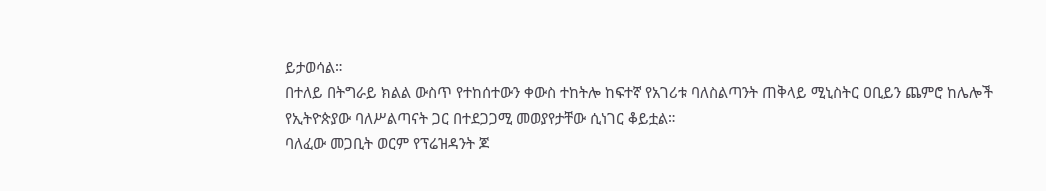ይታወሳል።
በተለይ በትግራይ ክልል ውስጥ የተከሰተውን ቀውስ ተከትሎ ከፍተኛ የአገሪቱ ባለስልጣንት ጠቅላይ ሚኒስትር ዐቢይን ጨምሮ ከሌሎች የኢትዮጵያው ባለሥልጣናት ጋር በተደጋጋሚ መወያየታቸው ሲነገር ቆይቷል።
ባለፈው መጋቢት ወርም የፕሬዝዳንት ጆ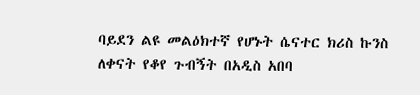ባይደን ልዩ መልዕክተኛ የሆኑት ሴናተር ክሪስ ኩንስ ለቀናት የቆየ ጉብኝት በአዲስ አበባ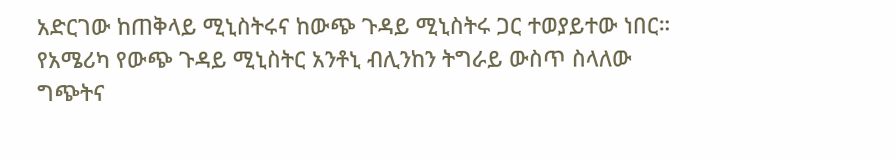አድርገው ከጠቅላይ ሚኒስትሩና ከውጭ ጉዳይ ሚኒስትሩ ጋር ተወያይተው ነበር።
የአሜሪካ የውጭ ጉዳይ ሚኒስትር አንቶኒ ብሊንከን ትግራይ ውስጥ ስላለው ግጭትና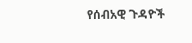የሰብአዊ ጉዳዮች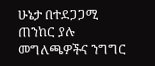ሁኔታ በተደጋጋሚ ጠንከር ያሉ መግለጫዎችና ንግግር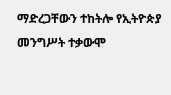ማድረጋቸውን ተከትሎ የኢትዮጵያ መንግሥት ተቃውሞ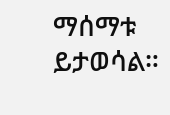ማሰማቱ ይታወሳል።